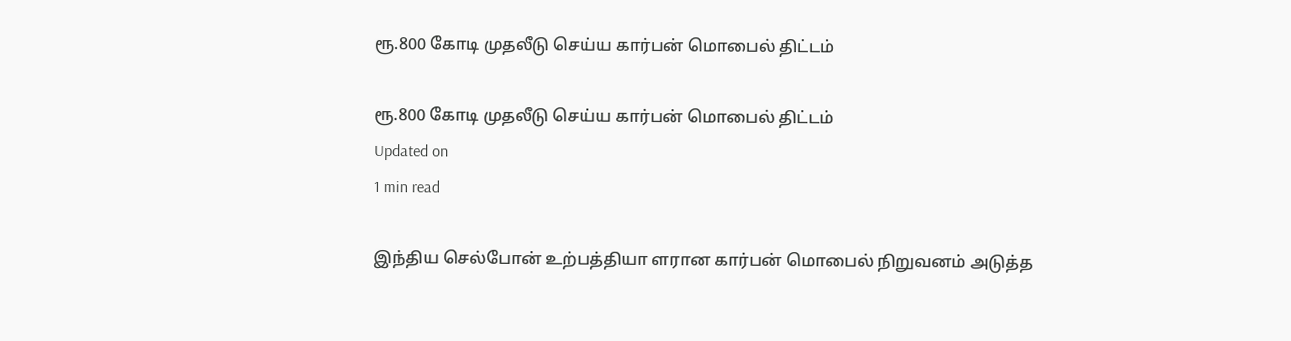ரூ.800 கோடி முதலீடு செய்ய கார்பன் மொபைல் திட்டம்

ரூ.800 கோடி முதலீடு செய்ய கார்பன் மொபைல் திட்டம்
Updated on
1 min read

இந்திய செல்போன் உற்பத்தியா ளரான கார்பன் மொபைல் நிறுவனம் அடுத்த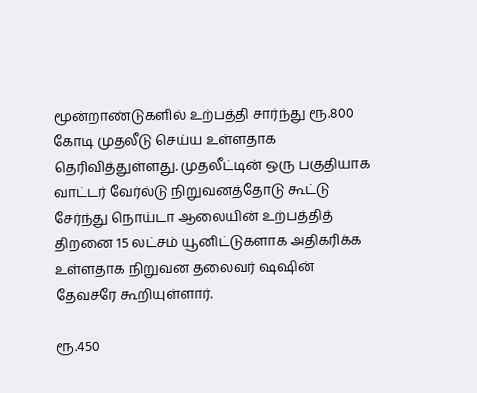மூன்றாண்டுகளில் உற்பத்தி சார்ந்து ரூ.800 கோடி முதலீடு செய்ய உள்ளதாக தெரிவித்துள்ளது. முதலீட்டின் ஒரு பகுதியாக வாட்டர் வேர்ல்டு நிறுவனத்தோடு கூட்டு சேர்ந்து நொய்டா ஆலையின் உற்பத்தித் திறனை 15 லட்சம் யூனிட்டுகளாக அதிகரிக்க உள்ளதாக நிறுவன தலைவர் ஷஷின் தேவசரே கூறியுள்ளார்.

ரூ.450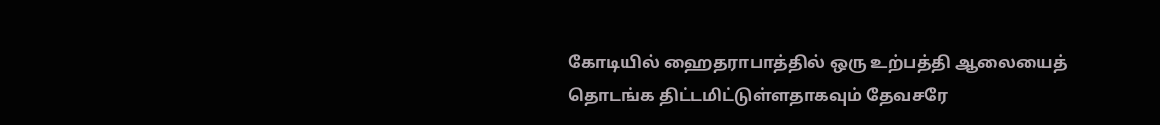கோடியில் ஹைதராபாத்தில் ஒரு உற்பத்தி ஆலையைத் தொடங்க திட்டமிட்டுள்ளதாகவும் தேவசரே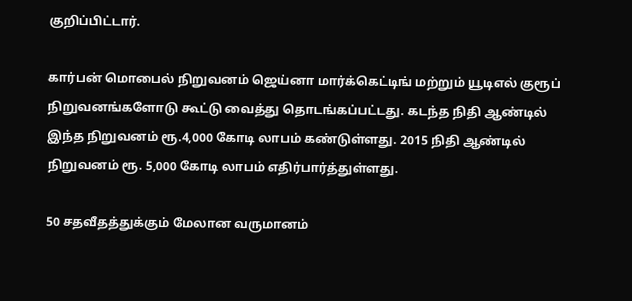குறிப்பிட்டார்.

கார்பன் மொபைல் நிறுவனம் ஜெய்னா மார்க்கெட்டிங் மற்றும் யூடிஎல் குரூப் நிறுவனங்களோடு கூட்டு வைத்து தொடங்கப்பட்டது. கடந்த நிதி ஆண்டில் இந்த நிறுவனம் ரூ.4,000 கோடி லாபம் கண்டுள்ளது. 2015 நிதி ஆண்டில் நிறுவனம் ரூ. 5,000 கோடி லாபம் எதிர்பார்த்துள்ளது.

50 சதவீதத்துக்கும் மேலான வருமானம்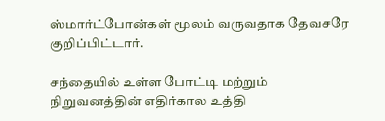ஸ்மார்ட்போன்கள் மூலம் வருவதாக தேவசரே குறிப்பிட்டார்.

சந்தையில் உள்ள போட்டி மற்றும் நிறுவனத்தின் எதிர்கால உத்தி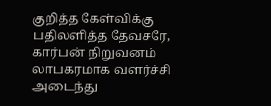குறித்த கேள்விக்கு பதிலளித்த தேவசரே, கார்பன் நிறுவனம் லாபகரமாக வளர்ச்சி அடைந்து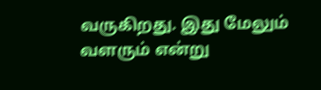வருகிறது. இது மேலும் வளரும் என்று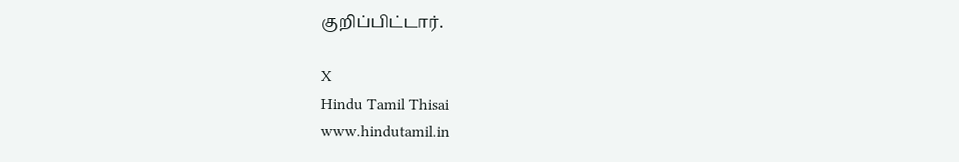குறிப்பிட்டார்.

X
Hindu Tamil Thisai
www.hindutamil.in